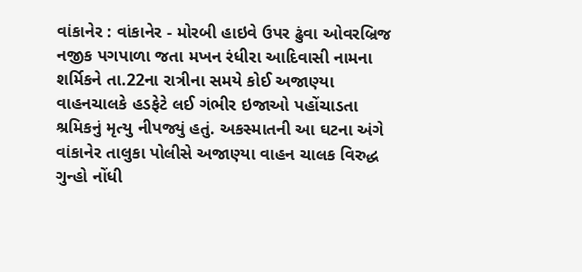વાંકાનેર : વાંકાનેર - મોરબી હાઇવે ઉપર ઢુંવા ઓવરબ્રિજ નજીક પગપાળા જતા મખન રંધીરા આદિવાસી નામના શર્મિકને તા.22ના રાત્રીના સમયે કોઈ અજાણ્યા વાહનચાલકે હડફેટે લઈ ગંભીર ઇજાઓ પહોંચાડતા શ્રમિકનું મૃત્યુ નીપજ્યું હતું. અકસ્માતની આ ઘટના અંગે વાંકાનેર તાલુકા પોલીસે અજાણ્યા વાહન ચાલક વિરુદ્ધ ગુન્હો નોંધી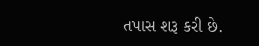તપાસ શરૂ કરી છે.